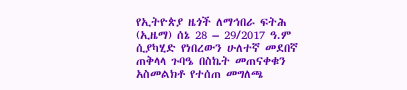የኢትዮጵያ ዜጎች ለማኅበራ ፍትሕ (ኢዜማ) ሰኔ 28 – 29/2017 ዓ.ም ሲያካሂድ የነበረውን ሁለተኛ መደበኛ ጠቅላላ ጉባዔ በስኬት መጠናቀቁን አስመልክቶ የተሰጠ መግለጫ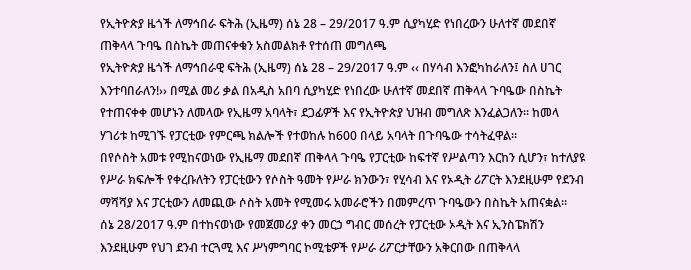የኢትዮጵያ ዜጎች ለማኅበራ ፍትሕ (ኢዜማ) ሰኔ 28 – 29/2017 ዓ.ም ሲያካሂድ የነበረውን ሁለተኛ መደበኛ ጠቅላላ ጉባዔ በስኬት መጠናቀቁን አስመልክቶ የተሰጠ መግለጫ
የኢትዮጵያ ዜጎች ለማኅበራዊ ፍትሕ (ኢዜማ) ሰኔ 28 – 29/2017 ዓ.ም ‹‹ በሃሳብ እንፎካከራለን፤ ስለ ሀገር እንተባበራለን!›› በሚል መሪ ቃል በአዲስ አበባ ሲያካሂድ የነበረው ሁለተኛ መደበኛ ጠቅላላ ጉባዔው በስኬት የተጠናቀቀ መሆኑን ለመላው የኢዜማ አባላት፣ ደጋፊዎች እና የኢትዮጵያ ህዝብ መግለጽ እንፈልጋለን፡፡ ከመላ ሃገሪቱ ከሚገኙ የፓርቲው የምርጫ ክልሎች የተወከሉ ከ600 በላይ አባላት በጉባዔው ተሳትፈዋል፡፡
በየሶስት አመቱ የሚከናወነው የኢዜማ መደበኛ ጠቅላላ ጉባዔ የፓርቲው ከፍተኛ የሥልጣን እርከን ሲሆን፣ ከተለያዩ የሥራ ክፍሎች የቀረቡለትን የፓርቲውን የሶስት ዓመት የሥራ ክንውን፣ የሂሳብ እና የኦዲት ሪፖርት እንደዚሁም የደንብ ማሻሻያ እና ፓርቲውን ለመጪው ሶስት አመት የሚመሩ አመራሮችን በመምረጥ ጉባዔውን በስኬት አጠናቋል፡፡
ሰኔ 28/2017 ዓ.ም በተከናወነው የመጀመሪያ ቀን መርኃ ግብር መሰረት የፓርቲው ኦዲት እና ኢንስፔክሽን እንደዚሁም የህገ ደንብ ተርጓሚ እና ሥነምግባር ኮሚቴዎች የሥራ ሪፖርታቸውን አቅርበው በጠቅላላ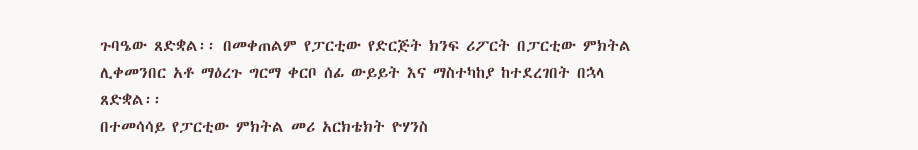ጉባዔው ጸድቋል፡፡ በመቀጠልም የፓርቲው የድርጅት ክንፍ ሪፖርት በፓርቲው ምክትል ሊቀመንበር አቶ ማዕረጉ ግርማ ቀርቦ ሰፊ ውይይት እና ማስተካከያ ከተደረገበት በኋላ ጸድቋል፡፡
በተመሳሳይ የፓርቲው ምክትል መሪ አርክቴክት ዮሃንስ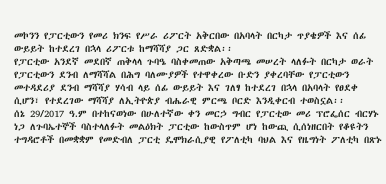መኮንን የፓርቲውን የመሪ ክንፍ የሥራ ሪፖርት አቅርበው በአባላት በርካታ ጥያቄዎች እና ሰፊ ውይይት ከተደረገ በኋላ ሪፖርቱ ከማሻሻያ ጋር ጸድቋል፡፡
የፓርቲው አንደኛ መደበኛ ጠቅላላ ጉባዔ ባስቀመጠው አቅጣጫ መሠረት ላለፉት በርካታ ወራት የፓርቲውን ደንብ ለማሻሻል በሕግ ባለሙያዎች የተዋቀረው ቡድን ያቀረባቸው የፓርቲውን መተዳደሪያ ደንብ ማሻሻያ ሃሳብ ላይ ሰፊ ውይይት እና ገለፃ ከተደረገ በኋላ በአባላት የፀደቀ ሲሆን፣ የተደረገው ማሻሻያ ለኢትዮጵያ ብሔራዊ ምርጫ ቦርድ እንዲቀርብ ተወስኗል፡፡
ሰኔ 29/2017 ዓ.ም በተከናወነው በሁለተኛው ቀን መርኃ ግብር የፓርቲው መሪ ፕሮፌሰር ብርሃኑ ነጋ ለጉባኤተኞች ባስተላለፉት መልዕክት ፓርቲው ከውስጥም ሆነ ከውጪ ሲሰነዘርበት የቆዩትን ተግዳሮቶች በመቋቋም የመድብለ ፓርቲ ዴሞክራሲያዊ የፖለቲካ ባህል እና የዜግነት ፖለቲካ በጽኑ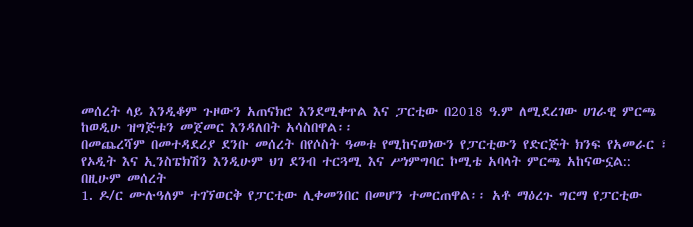መሰረት ላይ እንዲቆም ጉዞውን አጠናክሮ እንደሚቀጥል እና ፓርቲው በ2018 ዓ.ም ለሚደረገው ሀገራዊ ምርጫ ከወዲሁ ዝግጅቱን መጀመር እንዳለበት አሳስበዋል፡፡
በመጨረሻም በመተዳደሪያ ደንቡ መሰረት በየሶስት ዓመቱ የሚከናወነውን የፓርቲውን የድርጅት ክንፍ የአመራር ፣ የኦዲት እና ኢንስፔክሽን እንዲሁም ህገ ደንብ ተርጓሚ እና ሥነምግባር ኮሚቴ አባላት ምርጫ አከናውኗል::
በዚሁም መሰረት
1. ዶ/ር ሙሉዓለም ተገኘወርቅ የፓርቲው ሊቀመንበር በመሆን ተመርጠዋል፡፡ አቶ ማዕረጉ ግርማ የፓርቲው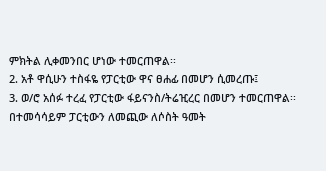ምክትል ሊቀመንበር ሆነው ተመርጠዋል፡፡
2. አቶ ዋሲሁን ተስፋዬ የፓርቲው ዋና ፀሐፊ በመሆን ሲመረጡ፤
3. ወ/ሮ አሰፉ ተረፈ የፓርቲው ፋይናንስ/ትሬዢረር በመሆን ተመርጠዋል፡፡
በተመሳሳይም ፓርቲውን ለመጪው ለሶስት ዓመት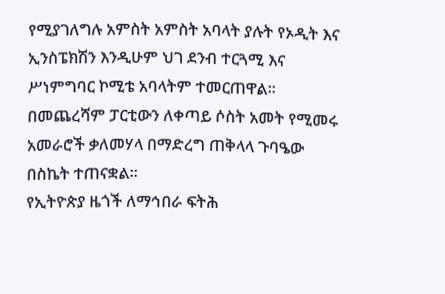የሚያገለግሉ አምስት አምስት አባላት ያሉት የኦዲት እና ኢንስፔክሽን እንዲሁም ህገ ደንብ ተርጓሚ እና ሥነምግባር ኮሚቴ አባላትም ተመርጠዋል፡፡
በመጨረሻም ፓርቲውን ለቀጣይ ሶስት አመት የሚመሩ አመራሮች ቃለመሃላ በማድረግ ጠቅላላ ጉባዔው በስኬት ተጠናቋል፡፡
የኢትዮጵያ ዜጎች ለማኅበራ ፍትሕ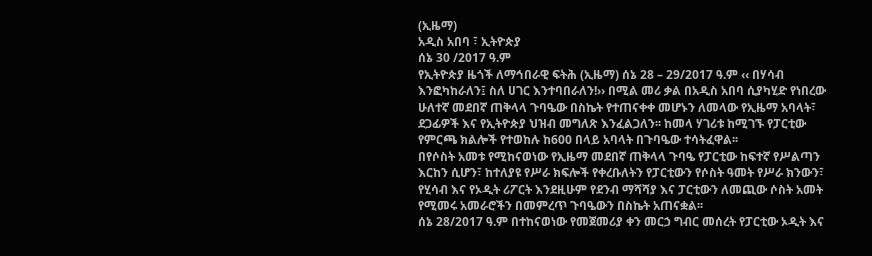(ኢዜማ)
አዲስ አበባ ፣ ኢትዮጵያ
ሰኔ 30 /2017 ዓ.ም
የኢትዮጵያ ዜጎች ለማኅበራዊ ፍትሕ (ኢዜማ) ሰኔ 28 – 29/2017 ዓ.ም ‹‹ በሃሳብ እንፎካከራለን፤ ስለ ሀገር እንተባበራለን!›› በሚል መሪ ቃል በአዲስ አበባ ሲያካሂድ የነበረው ሁለተኛ መደበኛ ጠቅላላ ጉባዔው በስኬት የተጠናቀቀ መሆኑን ለመላው የኢዜማ አባላት፣ ደጋፊዎች እና የኢትዮጵያ ህዝብ መግለጽ እንፈልጋለን፡፡ ከመላ ሃገሪቱ ከሚገኙ የፓርቲው የምርጫ ክልሎች የተወከሉ ከ600 በላይ አባላት በጉባዔው ተሳትፈዋል፡፡
በየሶስት አመቱ የሚከናወነው የኢዜማ መደበኛ ጠቅላላ ጉባዔ የፓርቲው ከፍተኛ የሥልጣን እርከን ሲሆን፣ ከተለያዩ የሥራ ክፍሎች የቀረቡለትን የፓርቲውን የሶስት ዓመት የሥራ ክንውን፣ የሂሳብ እና የኦዲት ሪፖርት እንደዚሁም የደንብ ማሻሻያ እና ፓርቲውን ለመጪው ሶስት አመት የሚመሩ አመራሮችን በመምረጥ ጉባዔውን በስኬት አጠናቋል፡፡
ሰኔ 28/2017 ዓ.ም በተከናወነው የመጀመሪያ ቀን መርኃ ግብር መሰረት የፓርቲው ኦዲት እና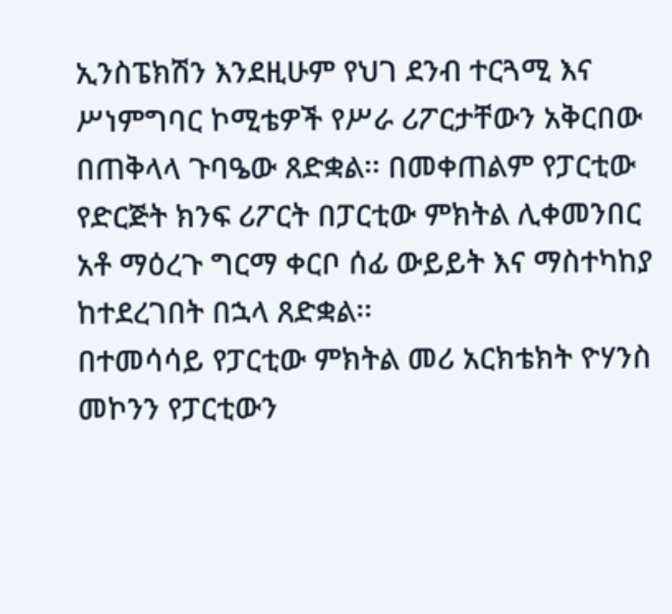ኢንስፔክሽን እንደዚሁም የህገ ደንብ ተርጓሚ እና ሥነምግባር ኮሚቴዎች የሥራ ሪፖርታቸውን አቅርበው በጠቅላላ ጉባዔው ጸድቋል፡፡ በመቀጠልም የፓርቲው የድርጅት ክንፍ ሪፖርት በፓርቲው ምክትል ሊቀመንበር አቶ ማዕረጉ ግርማ ቀርቦ ሰፊ ውይይት እና ማስተካከያ ከተደረገበት በኋላ ጸድቋል፡፡
በተመሳሳይ የፓርቲው ምክትል መሪ አርክቴክት ዮሃንስ መኮንን የፓርቲውን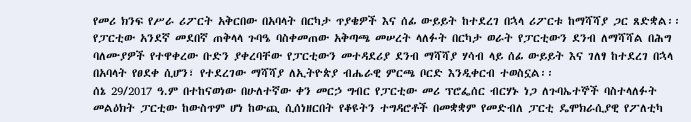የመሪ ክንፍ የሥራ ሪፖርት አቅርበው በአባላት በርካታ ጥያቄዎች እና ሰፊ ውይይት ከተደረገ በኋላ ሪፖርቱ ከማሻሻያ ጋር ጸድቋል፡፡
የፓርቲው አንደኛ መደበኛ ጠቅላላ ጉባዔ ባስቀመጠው አቅጣጫ መሠረት ላለፉት በርካታ ወራት የፓርቲውን ደንብ ለማሻሻል በሕግ ባለሙያዎች የተዋቀረው ቡድን ያቀረባቸው የፓርቲውን መተዳደሪያ ደንብ ማሻሻያ ሃሳብ ላይ ሰፊ ውይይት እና ገለፃ ከተደረገ በኋላ በአባላት የፀደቀ ሲሆን፣ የተደረገው ማሻሻያ ለኢትዮጵያ ብሔራዊ ምርጫ ቦርድ እንዲቀርብ ተወስኗል፡፡
ሰኔ 29/2017 ዓ.ም በተከናወነው በሁለተኛው ቀን መርኃ ግብር የፓርቲው መሪ ፕሮፌሰር ብርሃኑ ነጋ ለጉባኤተኞች ባስተላለፉት መልዕክት ፓርቲው ከውስጥም ሆነ ከውጪ ሲሰነዘርበት የቆዩትን ተግዳሮቶች በመቋቋም የመድብለ ፓርቲ ዴሞክራሲያዊ የፖለቲካ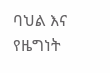ባህል እና የዜግነት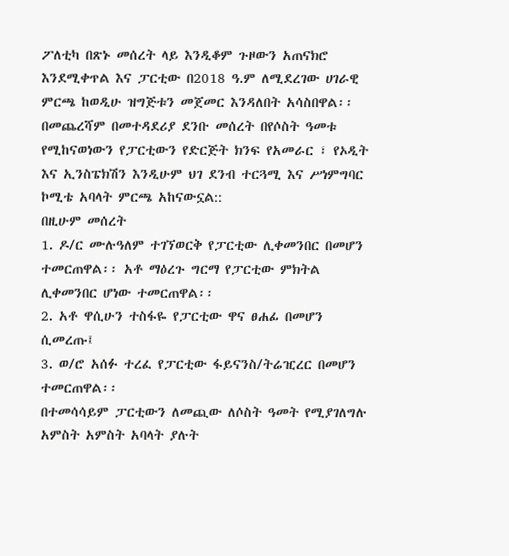ፖለቲካ በጽኑ መሰረት ላይ እንዲቆም ጉዞውን አጠናክሮ እንደሚቀጥል እና ፓርቲው በ2018 ዓ.ም ለሚደረገው ሀገራዊ ምርጫ ከወዲሁ ዝግጅቱን መጀመር እንዳለበት አሳስበዋል፡፡
በመጨረሻም በመተዳደሪያ ደንቡ መሰረት በየሶስት ዓመቱ የሚከናወነውን የፓርቲውን የድርጅት ክንፍ የአመራር ፣ የኦዲት እና ኢንስፔክሽን እንዲሁም ህገ ደንብ ተርጓሚ እና ሥነምግባር ኮሚቴ አባላት ምርጫ አከናውኗል::
በዚሁም መሰረት
1. ዶ/ር ሙሉዓለም ተገኘወርቅ የፓርቲው ሊቀመንበር በመሆን ተመርጠዋል፡፡ አቶ ማዕረጉ ግርማ የፓርቲው ምክትል ሊቀመንበር ሆነው ተመርጠዋል፡፡
2. አቶ ዋሲሁን ተስፋዬ የፓርቲው ዋና ፀሐፊ በመሆን ሲመረጡ፤
3. ወ/ሮ አሰፉ ተረፈ የፓርቲው ፋይናንስ/ትሬዢረር በመሆን ተመርጠዋል፡፡
በተመሳሳይም ፓርቲውን ለመጪው ለሶስት ዓመት የሚያገለግሉ አምስት አምስት አባላት ያሉት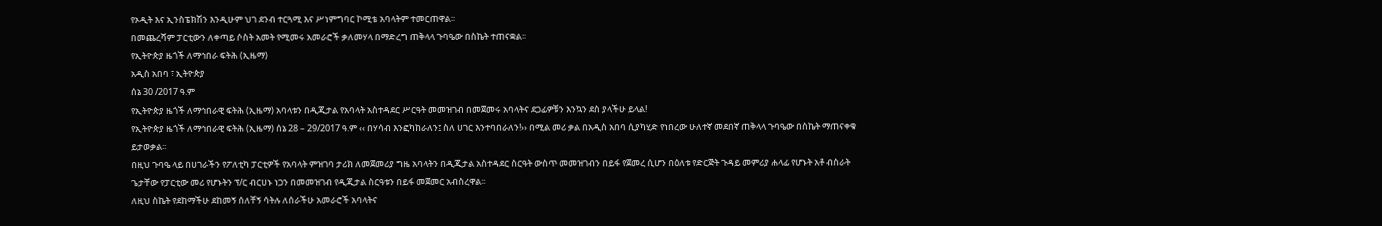የኦዲት እና ኢንስፔክሽን እንዲሁም ህገ ደንብ ተርጓሚ እና ሥነምግባር ኮሚቴ አባላትም ተመርጠዋል፡፡
በመጨረሻም ፓርቲውን ለቀጣይ ሶስት አመት የሚመሩ አመራሮች ቃለመሃላ በማድረግ ጠቅላላ ጉባዔው በስኬት ተጠናቋል፡፡
የኢትዮጵያ ዜጎች ለማኅበራ ፍትሕ (ኢዜማ)
አዲስ አበባ ፣ ኢትዮጵያ
ሰኔ 30 /2017 ዓ.ም
የኢትዮጵያ ዜጎች ለማኅበራዊ ፍትሕ (ኢዜማ) አባላቱን በዲጂታል የአባላት አስተዳደር ሥርዓት መመዝገብ በመጀመሩ አባላትና ደጋፊዎቹን እንኳን ደስ ያላችሁ ይላል!
የኢትዮጵያ ዜጎች ለማኅበራዊ ፍትሕ (ኢዜማ) ሰኔ 28 – 29/2017 ዓ.ም ‹‹ በሃሳብ እንፎካከራለን፤ ስለ ሀገር እንተባበራለን!›› በሚል መሪ ቃል በአዲስ አበባ ሲያካሂድ የነበረው ሁለተኛ መደበኛ ጠቅላላ ጉባዔው በስኬት ማጠናቀቁ ይታወቃል፡፡
በዚህ ጉባዔ ላይ በሀገራችን የፖለቲካ ፓርቲዎች የአባላት ምዝገባ ታሪክ ለመጀመሪያ ግዜ አባላትን በዲጂታል አስተዳደር ስርዓት ውስጥ መመዝገብን በይፋ የጀመረ ሲሆን በዕለቱ የድርጅት ጉዳይ መምሪያ ሐላፊ የሆኑት አቶ ብስራት ጌታቸው የፓርቲው መሪ የሆኑትን ፕ/ር ብርሀኑ ነጋን በመመዝገብ የዲጂታል ስርዓቱን በይፋ መጀመር አብስረዋል፡፡
ለዚህ ስኬት የደከማችሁ ደከመኝ ሰለቸኝ ሳትሉ ለሰራችሁ አመራሮች አባላትና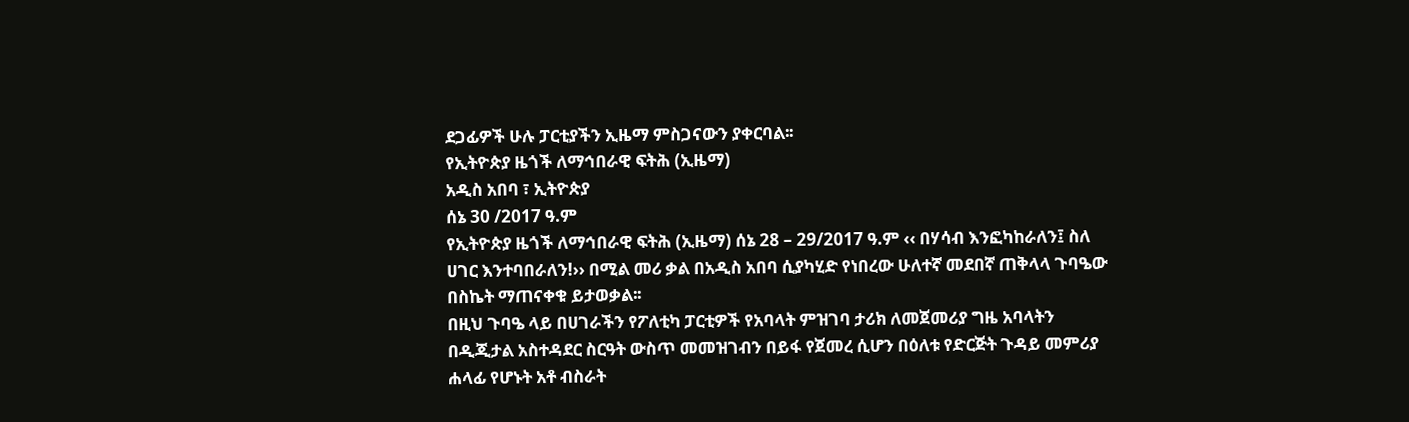ደጋፊዎች ሁሉ ፓርቲያችን ኢዜማ ምስጋናውን ያቀርባል፡፡
የኢትዮጵያ ዜጎች ለማኅበራዊ ፍትሕ (ኢዜማ)
አዲስ አበባ ፣ ኢትዮጵያ
ሰኔ 30 /2017 ዓ.ም
የኢትዮጵያ ዜጎች ለማኅበራዊ ፍትሕ (ኢዜማ) ሰኔ 28 – 29/2017 ዓ.ም ‹‹ በሃሳብ እንፎካከራለን፤ ስለ ሀገር እንተባበራለን!›› በሚል መሪ ቃል በአዲስ አበባ ሲያካሂድ የነበረው ሁለተኛ መደበኛ ጠቅላላ ጉባዔው በስኬት ማጠናቀቁ ይታወቃል፡፡
በዚህ ጉባዔ ላይ በሀገራችን የፖለቲካ ፓርቲዎች የአባላት ምዝገባ ታሪክ ለመጀመሪያ ግዜ አባላትን በዲጂታል አስተዳደር ስርዓት ውስጥ መመዝገብን በይፋ የጀመረ ሲሆን በዕለቱ የድርጅት ጉዳይ መምሪያ ሐላፊ የሆኑት አቶ ብስራት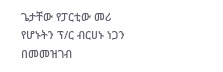ጌታቸው የፓርቲው መሪ የሆኑትን ፕ/ር ብርሀኑ ነጋን በመመዝገብ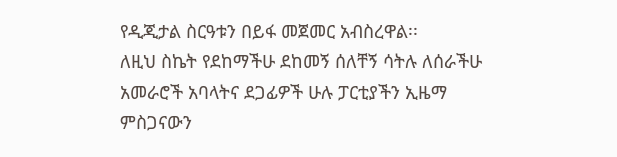የዲጂታል ስርዓቱን በይፋ መጀመር አብስረዋል፡፡
ለዚህ ስኬት የደከማችሁ ደከመኝ ሰለቸኝ ሳትሉ ለሰራችሁ አመራሮች አባላትና ደጋፊዎች ሁሉ ፓርቲያችን ኢዜማ ምስጋናውን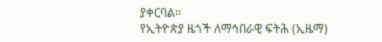ያቀርባል፡፡
የኢትዮጵያ ዜጎች ለማኅበራዊ ፍትሕ (ኢዜማ)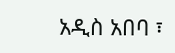አዲስ አበባ ፣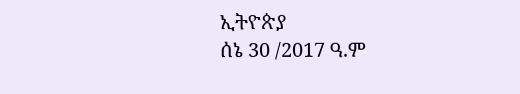ኢትዮጵያ
ሰኔ 30 /2017 ዓ.ም